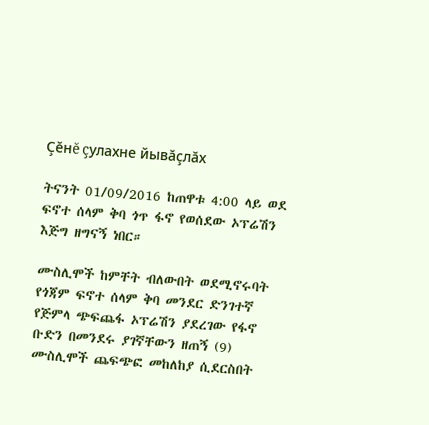Çĕнĕ çулахне йывăçлăх

ትናንት 01/09/2016 ከጠዋቱ 4:00 ላይ ወደ ፍኖተ ሰላም ቅባ ጎጥ ፋኖ የወሰደው ኦፕሬሽን እጅግ ዘግናኝ ነበር።

ሙስሊሞች ከምቸት ብለውበት ወደሚኖሩባት የጎጃም ፍኖተ ሰላም ቅባ መንደር ድንገተኛ የጅምላ ጭፍጨፋ ኦፕሬሽን ያደረገው የፋኖ ቡድን በመንደሩ ያገኛቸውን ዘጠኝ (9) ሙስሊሞች ጨፍጭፎ መከለከያ ሲደርስበት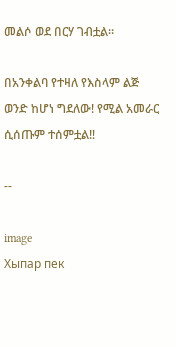መልሶ ወደ በርሃ ገብቷል።

በአንቀልባ የተዛለ የእስላም ልጅ ወንድ ከሆነ ግደለው! የሚል አመራር ሲሰጡም ተሰምቷል‼

--

image
Хыпар пек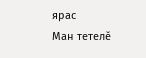ярас
Ман тетелӗ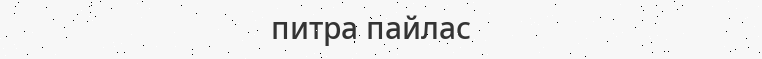питра пайлас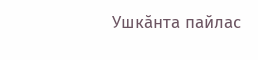Ушкӑнта пайлас